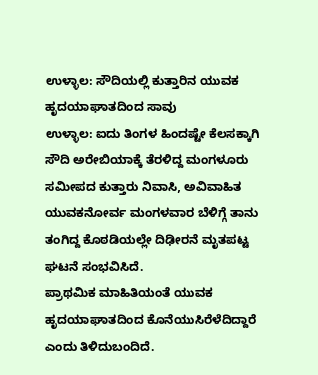ಉಳ್ಳಾಲ: ಸೌದಿಯಲ್ಲಿ ಕುತ್ತಾರಿನ ಯುವಕ ಹೃದಯಾಘಾತದಿಂದ ಸಾವು
ಉಳ್ಳಾಲ: ಐದು ತಿಂಗಳ ಹಿಂದಷ್ಟೇ ಕೆಲಸಕ್ಕಾಗಿ ಸೌದಿ ಅರೇಬಿಯಾಕ್ಕೆ ತೆರಳಿದ್ದ ಮಂಗಳೂರು ಸಮೀಪದ ಕುತ್ತಾರು ನಿವಾಸಿ, ಅವಿವಾಹಿತ ಯುವಕನೋರ್ವ ಮಂಗಳವಾರ ಬೆಳಿಗ್ಗೆ ತಾನು ತಂಗಿದ್ದ ಕೊಠಡಿಯಲ್ಲೇ ದಿಢೀರನೆ ಮೃತಪಟ್ಟ ಘಟನೆ ಸಂಭವಿಸಿದೆ.
ಪ್ರಾಥಮಿಕ ಮಾಹಿತಿಯಂತೆ ಯುವಕ ಹೃದಯಾಘಾತದಿಂದ ಕೊನೆಯುಸಿರೆಳೆದಿದ್ದಾರೆ ಎಂದು ತಿಳಿದುಬಂದಿದೆ.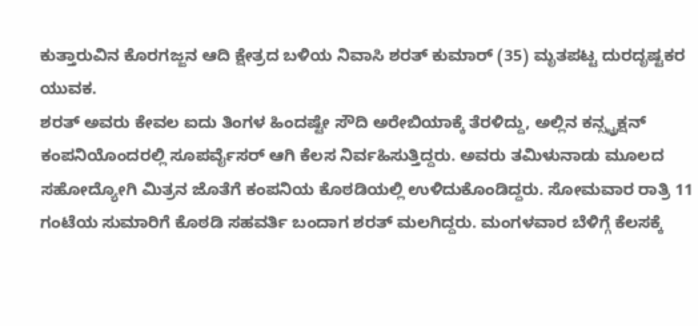ಕುತ್ತಾರುವಿನ ಕೊರಗಜ್ಜನ ಆದಿ ಕ್ಷೇತ್ರದ ಬಳಿಯ ನಿವಾಸಿ ಶರತ್ ಕುಮಾರ್ (35) ಮೃತಪಟ್ಟ ದುರದೃಷ್ಟಕರ ಯುವಕ.
ಶರತ್ ಅವರು ಕೇವಲ ಐದು ತಿಂಗಳ ಹಿಂದಷ್ಟೇ ಸೌದಿ ಅರೇಬಿಯಾಕ್ಕೆ ತೆರಳಿದ್ದು, ಅಲ್ಲಿನ ಕನ್ಸ್ಟ್ರಕ್ಷನ್ ಕಂಪನಿಯೊಂದರಲ್ಲಿ ಸೂಪರ್ವೈಸರ್ ಆಗಿ ಕೆಲಸ ನಿರ್ವಹಿಸುತ್ತಿದ್ದರು. ಅವರು ತಮಿಳುನಾಡು ಮೂಲದ ಸಹೋದ್ಯೋಗಿ ಮಿತ್ರನ ಜೊತೆಗೆ ಕಂಪನಿಯ ಕೊಠಡಿಯಲ್ಲಿ ಉಳಿದುಕೊಂಡಿದ್ದರು. ಸೋಮವಾರ ರಾತ್ರಿ 11 ಗಂಟೆಯ ಸುಮಾರಿಗೆ ಕೊಠಡಿ ಸಹವರ್ತಿ ಬಂದಾಗ ಶರತ್ ಮಲಗಿದ್ದರು. ಮಂಗಳವಾರ ಬೆಳಿಗ್ಗೆ ಕೆಲಸಕ್ಕೆ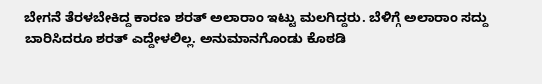ಬೇಗನೆ ತೆರಳಬೇಕಿದ್ದ ಕಾರಣ ಶರತ್ ಅಲಾರಾಂ ಇಟ್ಟು ಮಲಗಿದ್ದರು. ಬೆಳಿಗ್ಗೆ ಅಲಾರಾಂ ಸದ್ದು ಬಾರಿಸಿದರೂ ಶರತ್ ಎದ್ದೇಳಲಿಲ್ಲ. ಅನುಮಾನಗೊಂಡು ಕೊಠಡಿ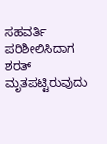ಸಹವರ್ತಿ ಪರಿಶೀಲಿಸಿದಾಗ ಶರತ್ ಮೃತಪಟ್ಟಿರುವುದು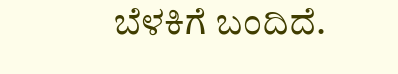ಬೆಳಕಿಗೆ ಬಂದಿದೆ.